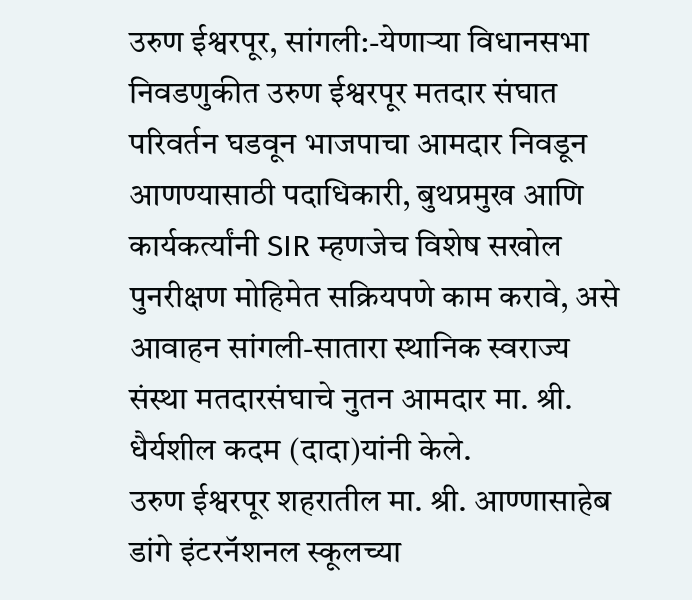उरुण ईश्वरपूर, सांगली:-येणाऱ्या विधानसभा निवडणुकीत उरुण ईश्वरपूर मतदार संघात परिवर्तन घडवून भाजपाचा आमदार निवडून आणण्यासाठी पदाधिकारी, बुथप्रमुख आणि कार्यकर्त्यांनी SIR म्हणजेच विशेष सखोल पुनरीक्षण मोहिमेत सक्रियपणे काम करावे, असे आवाहन सांगली-सातारा स्थानिक स्वराज्य संस्था मतदारसंघाचे नुतन आमदार मा. श्री. धैर्यशील कदम (दादा)यांनी केले.
उरुण ईश्वरपूर शहरातील मा. श्री. आण्णासाहेब डांगे इंटरनॅशनल स्कूलच्या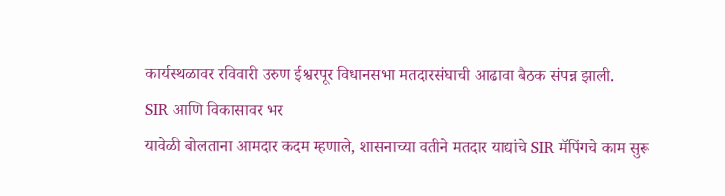कार्यस्थळावर रविवारी उरुण ईश्वरपूर विधानसभा मतदारसंघाची आढावा बैठक संपन्न झाली.
SIR आणि विकासावर भर
यावेळी बोलताना आमदार कदम म्हणाले, शासनाच्या वतीने मतदार याद्यांचे SIR मॅपिंगचे काम सुरू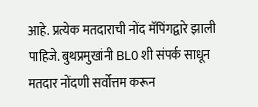आहे. प्रत्येक मतदाराची नोंद मॅपिंगद्वारे झाली पाहिजे. बुथप्रमुखांनी BL0 शी संपर्क साधून मतदार नोंदणी सर्वोत्तम करून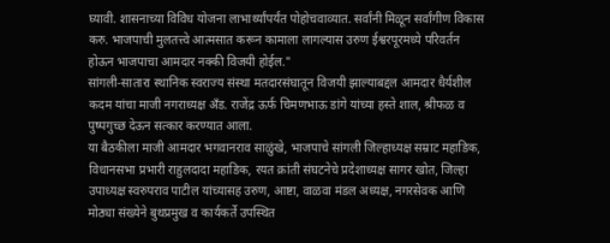घ्यावी. शासनाच्या विविध योजना लाभार्थ्यांपर्यंत पोहोचवाव्यात. सर्वांनी मिळून सर्वांगीण विकास करु. भाजपाची मुलतत्त्वे आत्मसात करून कामाला लागल्यास उरुण ईश्वरपूरमध्ये परिवर्तन होऊन भाजपाचा आमदार नक्की विजयी होईल."
सांगली-सातारा स्थानिक स्वराज्य संस्था मतदारसंघातून विजयी झाल्याबद्दल आमदार धैर्यशील कदम यांचा माजी नगराध्यक्ष अँड. राजेंद्र ऊर्फ चिमणभाऊ डांगे यांच्या हस्ते शाल, श्रीफळ व पुष्पगुच्छ देऊन सत्कार करण्यात आला.
या बैठकीला माजी आमदार भगवानराव साळुंखे, भाजपाचे सांगली जिल्हाध्यक्ष सम्राट महाडिक, विधानसभा प्रभारी राहुलदादा महाडिक, रयत क्रांती संघटनेचे प्रदेशाध्यक्ष सागर खोत, जिल्हा उपाध्यक्ष स्वरुपराव पाटील यांच्यासह उरुण, आष्टा, वाळवा मंडल अध्यक्ष, नगरसेवक आणि मोठ्या संख्येने बुथप्रमुख व कार्यकर्ते उपस्थित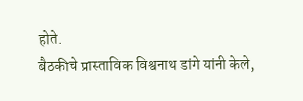होते.
बैठकीचे प्रास्ताविक विश्वनाथ डांगे यांनी केले,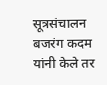सूत्रसंचालन बजरंग कदम यांनी केले तर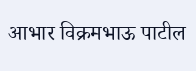आभार विक्रमभाऊ पाटील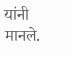यांनी मानले.